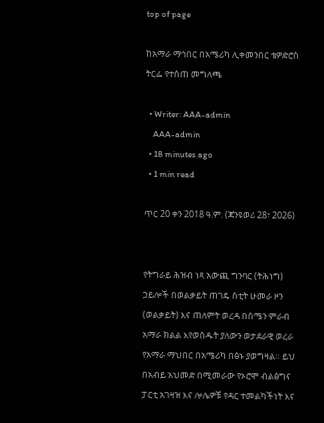top of page

ከአማራ ማኅበር በአሜሪካ ሊቀመንበር ቴዎድሮስ ትርፌ የተሰጠ መግለጫ

  • Writer: AAA-admin
    AAA-admin
  • 18 minutes ago
  • 1 min read

ጥር 20 ቀን 2018 ዓ.ም. (ጃንዩወሪ 28፣ 2026)


የትግራይ ሕዝብ ነጻ አውጪ ግንባር (ትሕነግ) ኃይሎች በወልቃይት ጠገዴ ሰቲት ሁመራ ዞን (ወልቃይት) እና ጠለምት ወረዳ በሰሜን ምራብ አማራ ክልል እየወሰዱት ያለውን ወታደራዊ ወረራ የአማራ ማህበር በአሜሪካ በፅኑ ያወግዛል። ይህ በአብይ አህመድ በሚመራው የኦሮሞ ብልፅግና ፓርቲ አገዛዝ እና ሎሌዎቹ የዳር ተመልካችነት እና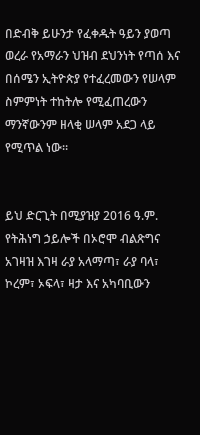በድብቅ ይሁንታ የፈቀዱት ዓይን ያወጣ ወረራ የአማራን ህዝብ ደህንነት የጣሰ እና በሰሜን ኢትዮጵያ የተፈረመውን የሠላም ስምምነት ተከትሎ የሚፈጠረውን ማንኛውንም ዘላቂ ሠላም አደጋ ላይ የሚጥል ነው።


ይህ ድርጊት በሚያዝያ 2016 ዓ.ም. የትሕነግ ኃይሎች በኦሮሞ ብልጽግና አገዛዝ እገዛ ራያ አላማጣ፣ ራያ ባላ፣ ኮረም፣ ኦፍላ፣ ዛታ እና አካባቢውን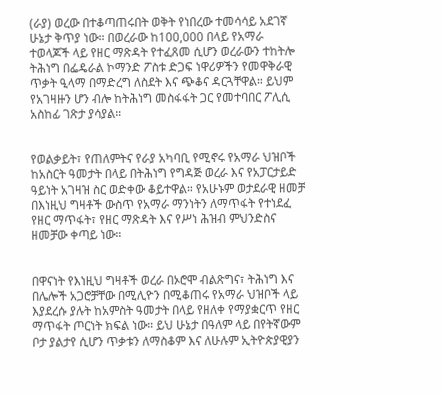(ራያ) ወረው በተቆጣጠሩበት ወቅት የነበረው ተመሳሳይ አደገኛ ሁኔታ ቅጥያ ነው። በወረራው ከ100,000 በላይ የአማራ ተወላጆች ላይ የዘር ማጽዳት የተፈጸመ ሲሆን ወረራውን ተከትሎ ትሕነግ በፌዴራል ኮማንድ ፖስቱ ድጋፍ ነዋሪዎችን የመዋቅራዊ ጥቃት ዒላማ በማድረግ ለስደት እና ጭቆና ዳርጓቸዋል። ይህም የአገዛዙን ሆን ብሎ ከትሕነግ መስፋፋት ጋር የመተባበር ፖሊሲ አስከፊ ገጽታ ያሳያል።


የወልቃይት፣ የጠለምትና የራያ አካባቢ የሚኖሩ የአማራ ህዝቦች ከአስርት ዓመታት በላይ በትሕነግ የግዳጅ ወረራ እና የአፓርታይድ ዓይነት አገዛዝ ስር ወድቀው ቆይተዋል። የአሁኑም ወታደራዊ ዘመቻ በእነዚህ ግዛቶች ውስጥ የአማራ ማንነትን ለማጥፋት የተነደፈ የዘር ማጥፋት፣ የዘር ማጽዳት እና የሥነ ሕዝብ ምህንድስና ዘመቻው ቀጣይ ነው።


በዋናነት የእነዚህ ግዛቶች ወረራ በኦሮሞ ብልጽግና፣ ትሕነግ እና በሌሎች አጋሮቻቸው በሚሊዮን በሚቆጠሩ የአማራ ህዝቦች ላይ እያደረሱ ያሉት ከአምስት ዓመታት በላይ የዘለቀ የማያቋርጥ የዘር ማጥፋት ጦርነት ክፍል ነው። ይህ ሁኔታ በዓለም ላይ በየትኛውም ቦታ ያልታየ ሲሆን ጥቃቱን ለማስቆም እና ለሁሉም ኢትዮጵያዊያን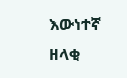እውነተኛ ዘላቂ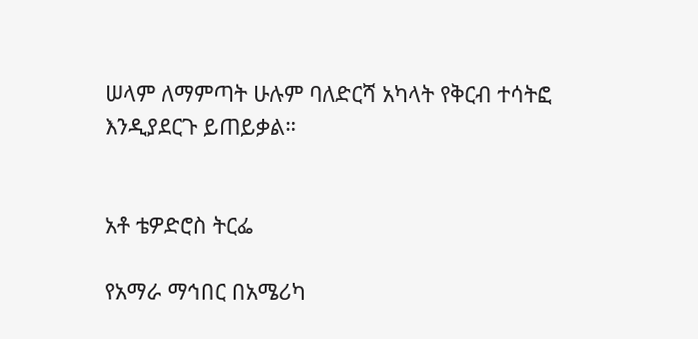ሠላም ለማምጣት ሁሉም ባለድርሻ አካላት የቅርብ ተሳትፎ እንዲያደርጉ ይጠይቃል።


አቶ ቴዎድሮስ ትርፌ

የአማራ ማኅበር በአሜሪካ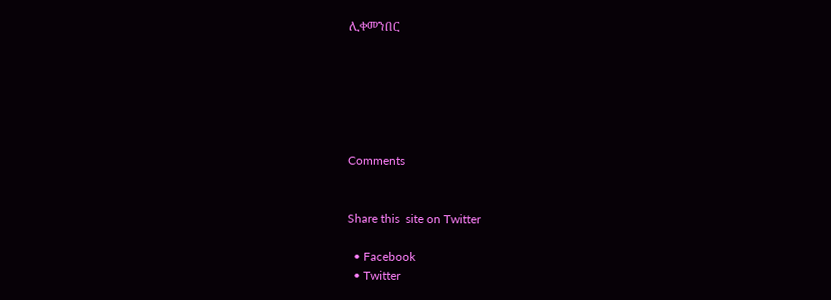ሊቀመንበር






Comments


Share this  site on Twitter

  • Facebook
  • Twitter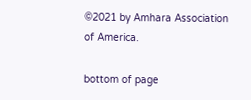©2021 by Amhara Association of America.

bottom of page